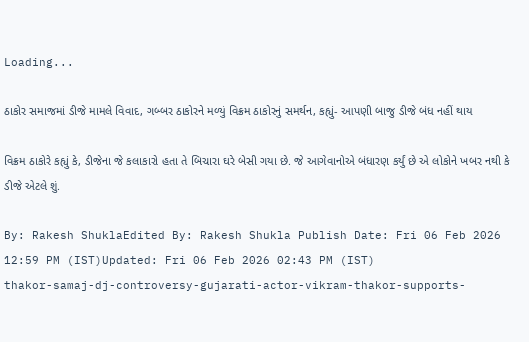Loading...

ઠાકોર સમાજમાં ડીજે મામલે વિવાદ, ગબ્બર ઠાકોરને મળ્યું વિક્રમ ઠાકોરનું સમર્થન, કહ્યું- આપણી બાજુ ડીજે બંધ નહીં થાય

વિક્રમ ઠાકોરે કહ્યું કે, ડીજેના જે કલાકારો હતા તે બિચારા ઘરે બેસી ગયા છે. જે આગેવાનોએ બંધારણ કર્યું છે એ લોકોને ખબર નથી કે ડીજે એટલે શું.

By: Rakesh ShuklaEdited By: Rakesh Shukla Publish Date: Fri 06 Feb 2026 12:59 PM (IST)Updated: Fri 06 Feb 2026 02:43 PM (IST)
thakor-samaj-dj-controversy-gujarati-actor-vikram-thakor-supports-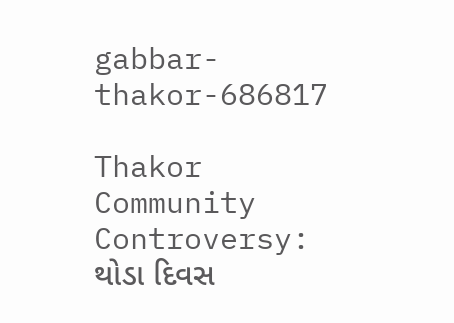gabbar-thakor-686817

Thakor Community Controversy: થોડા દિવસ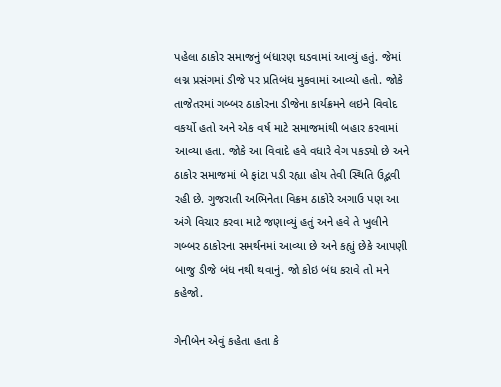પહેલા ઠાકોર સમાજનું બંધારણ ઘડવામાં આવ્યું હતું. જેમાં લગ્ન પ્રસંગમાં ડીજે પર પ્રતિબંધ મુકવામાં આવ્યો હતો. જોકે તાજેતરમાં ગબ્બર ઠાકોરના ડીજેના કાર્યક્રમને લઇને વિવોદ વકર્યો હતો અને એક વર્ષ માટે સમાજમાંથી બહાર કરવામાં આવ્યા હતા. જોકે આ વિવાદે હવે વધારે વેગ પકડ્યો છે અને ઠાકોર સમાજમાં બે ફાંટા પડી રહ્યા હોય તેવી સ્થિતિ ઉદ્ભવી રહી છે. ગુજરાતી અભિનેતા વિક્રમ ઠાકોરે અગાઉ પણ આ અંગે વિચાર કરવા માટે જણાવ્યું હતું અને હવે તે ખુલીને ગબ્બર ઠાકોરના સમર્થનમાં આવ્યા છે અને કહ્યું છેકે આપણી બાજુ ડીજે બંધ નથી થવાનું. જો કોઇ બંધ કરાવે તો મને કહેજો.

ગેનીબેન એવું કહેતા હતા કે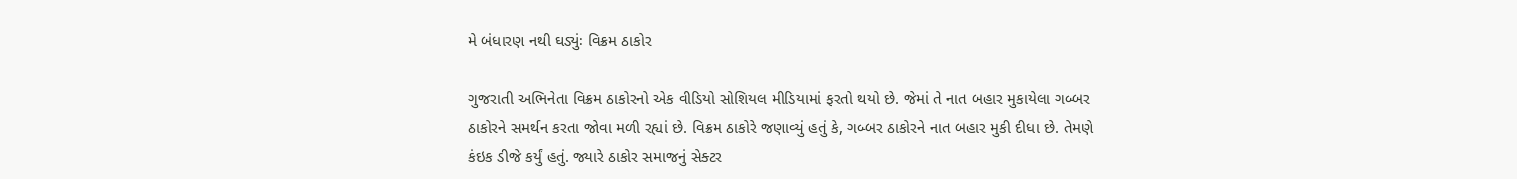મે બંધારણ નથી ઘડ્યુંઃ વિક્રમ ઠાકોર

ગુજરાતી અભિનેતા વિક્રમ ઠાકોરનો એક વીડિયો સોશિયલ મીડિયામાં ફરતો થયો છે. જેમાં તે નાત બહાર મુકાયેલા ગબ્બર ઠાકોરને સમર્થન કરતા જોવા મળી રહ્યાં છે. વિક્રમ ઠાકોરે જણાવ્યું હતું કે, ગબ્બર ઠાકોરને નાત બહાર મુકી દીધા છે. તેમણે કંઇક ડીજે કર્યું હતું. જ્યારે ઠાકોર સમાજનું સેક્ટર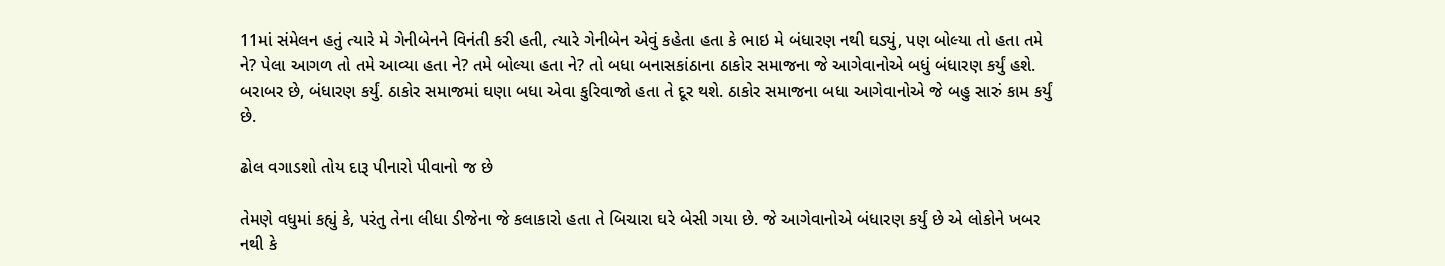11માં સંમેલન હતું ત્યારે મે ગેનીબેનને વિનંતી કરી હતી, ત્યારે ગેનીબેન એવું કહેતા હતા કે ભાઇ મે બંધારણ નથી ઘડ્યું, પણ બોલ્યા તો હતા તમે ને? પેલા આગળ તો તમે આવ્યા હતા ને? તમે બોલ્યા હતા ને? તો બધા બનાસકાંઠાના ઠાકોર સમાજના જે આગેવાનોએ બધું બંધારણ કર્યું હશે. બરાબર છે, બંધારણ કર્યું. ઠાકોર સમાજમાં ઘણા બધા એવા કુરિવાજો હતા તે દૂર થશે. ઠાકોર સમાજના બધા આગેવાનોએ જે બહુ સારું કામ કર્યું છે.

ઢોલ વગાડશો તોય દારૂ પીનારો પીવાનો જ છે

તેમણે વધુમાં કહ્યું કે, પરંતુ તેના લીધા ડીજેના જે કલાકારો હતા તે બિચારા ઘરે બેસી ગયા છે. જે આગેવાનોએ બંધારણ કર્યું છે એ લોકોને ખબર નથી કે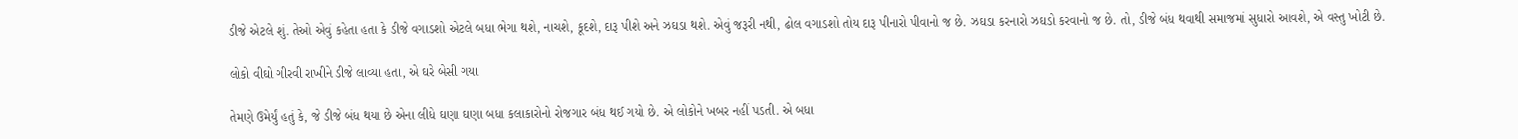ડીજે એટલે શું. તેઓ એવું કહેતા હતા કે ડીજે વગાડશો એટલે બધા ભેગા થશે, નાચશે, કૂદશે, દારૂ પીશે અને ઝઘડા થશે. એવું જરૂરી નથી, ઢોલ વગાડશો તોય દારૂ પીનારો પીવાનો જ છે. ઝઘડા કરનારો ઝઘડો કરવાનો જ છે. તો, ડીજે બંધ થવાથી સમાજમાં સુધારો આવશે, એ વસ્તુ ખોટી છે.

લોકો વીઘો ગીરવી રાખીને ડીજે લાવ્યા હતા, એ ઘરે બેસી ગયા

તેમણે ઉમેર્યું હતું કે, જે ડીજે બંધ થયા છે એના લીધે ઘણા ઘણા બધા કલાકારોનો રોજગાર બંધ થઈ ગયો છે. એ લોકોને ખબર નહીં પડતી. એ બધા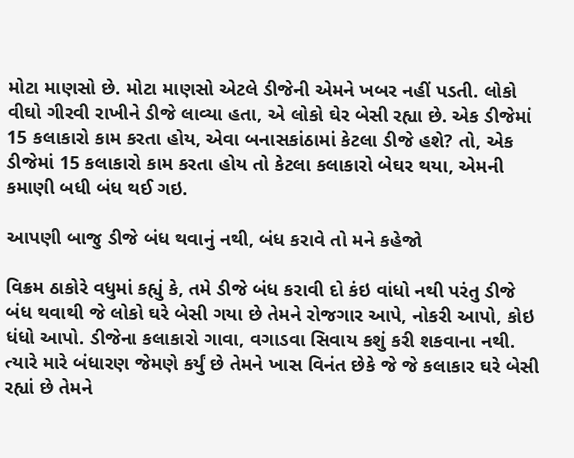મોટા માણસો છે. મોટા માણસો એટલે ડીજેની એમને ખબર નહીં પડતી. લોકો વીઘો ગીરવી રાખીને ડીજે લાવ્યા હતા, એ લોકો ઘેર બેસી રહ્યા છે. એક ડીજેમાં 15 કલાકારો કામ કરતા હોય, એવા બનાસકાંઠામાં કેટલા ડીજે હશે? તો, એક ડીજેમાં 15 કલાકારો કામ કરતા હોય તો કેટલા કલાકારો બેઘર થયા, એમની કમાણી બધી બંધ થઈ ગઇ.

આપણી બાજુ ડીજે બંધ થવાનું નથી, બંધ કરાવે તો મને કહેજો

વિક્રમ ઠાકોરે વધુમાં કહ્યું કે, તમે ડીજે બંધ કરાવી દો કંઇ વાંધો નથી પરંતુ ડીજે બંધ થવાથી જે લોકો ઘરે બેસી ગયા છે તેમને રોજગાર આપે, નોકરી આપો, કોઇ ધંધો આપો. ડીજેના કલાકારો ગાવા, વગાડવા સિવાય કશું કરી શકવાના નથી. ત્યારે મારે બંધારણ જેમણે કર્યું છે તેમને ખાસ વિનંત છેકે જે જે કલાકાર ઘરે બેસી રહ્યાં છે તેમને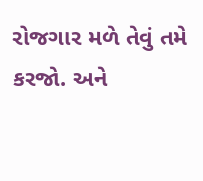રોજગાર મળે તેવું તમે કરજો. અને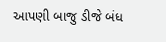આપણી બાજુ ડીજે બંધ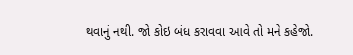થવાનું નથી. જો કોઇ બંધ કરાવવા આવે તો મને કહેજો.